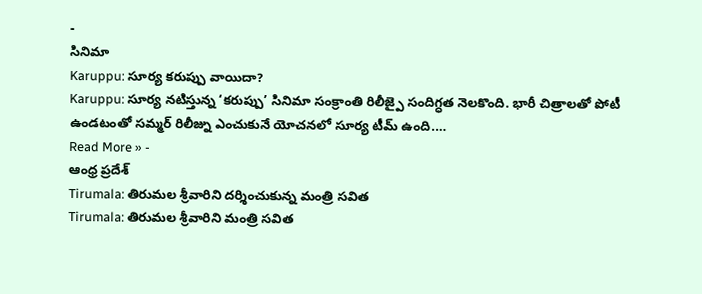-
సినిమా
Karuppu: సూర్య కరుప్పు వాయిదా?
Karuppu: సూర్య నటిస్తున్న ‘కరుప్పు’ సినిమా సంక్రాంతి రిలీజ్పై సందిగ్ధత నెలకొంది. భారీ చిత్రాలతో పోటీ ఉండటంతో సమ్మర్ రిలీజ్ను ఎంచుకునే యోచనలో సూర్య టీమ్ ఉంది.…
Read More » -
ఆంధ్ర ప్రదేశ్
Tirumala: తిరుమల శ్రీవారిని దర్శించుకున్న మంత్రి సవిత
Tirumala: తిరుమల శ్రీవారిని మంత్రి సవిత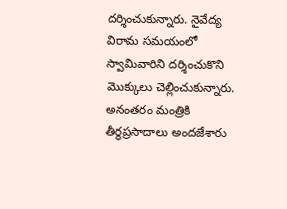దర్శించుకున్నారు. నైవేద్య విరామ సమయంలో స్వామివారిని దర్శించుకొని మొక్కులు చెల్లించుకున్నారు. అనంతరం మంత్రికి తీర్థప్రసాదాలు అందజేశారు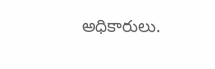అధికారులు.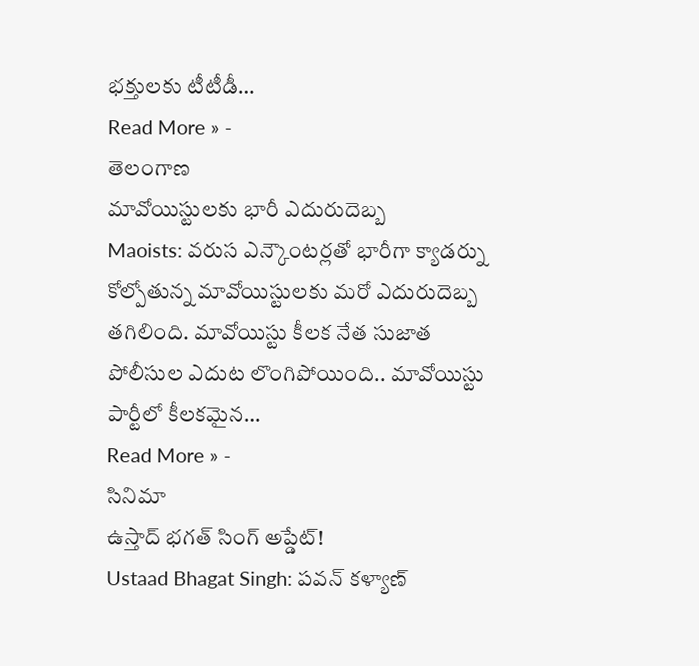భక్తులకు టీటీడీ…
Read More » -
తెలంగాణ
మావోయిస్టులకు భారీ ఎదురుదెబ్బ
Maoists: వరుస ఎన్కౌంటర్లతో భారీగా క్యాడర్ను కోల్పోతున్న మావోయిస్టులకు మరో ఎదురుదెబ్బ తగిలింది. మావోయిస్టు కీలక నేత సుజాత పోలీసుల ఎదుట లొంగిపోయింది.. మావోయిస్టు పార్టీలో కీలకమైన…
Read More » -
సినిమా
ఉస్తాద్ భగత్ సింగ్ అప్డేట్!
Ustaad Bhagat Singh: పవన్ కళ్యాణ్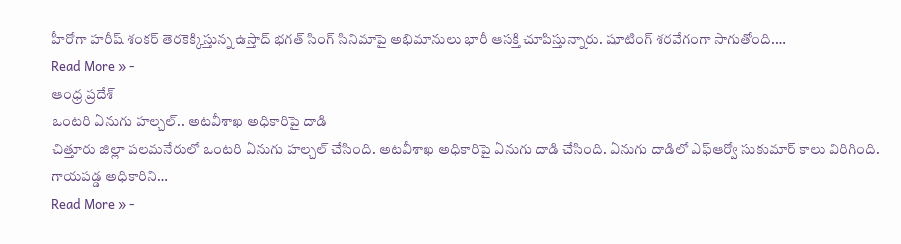హీరోగా హరీష్ శంకర్ తెరకెక్కిస్తున్న ఉస్తాద్ భగత్ సింగ్ సినిమాపై అభిమానులు భారీ ఆసక్తి చూపిస్తున్నారు. షూటింగ్ శరవేగంగా సాగుతోంది.…
Read More » -
ఆంధ్ర ప్రదేశ్
ఒంటరి ఏనుగు హల్చల్.. అటవీశాఖ అధికారిపై దాడి
చిత్తూరు జిల్లా పలమనేరులో ఒంటరి ఏనుగు హల్చల్ చేసింది. అటవీశాఖ అధికారిపై ఏనుగు దాడి చేసింది. ఏనుగు దాడిలో ఎఫ్ఆర్వో సుకుమార్ కాలు విరిగింది. గాయపడ్డ అధికారిని…
Read More » -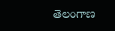తెలంగాణ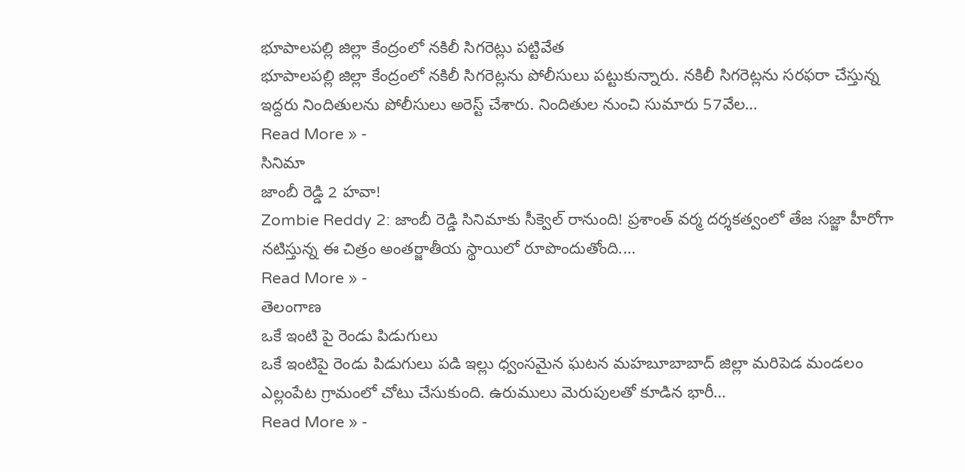భూపాలపల్లి జిల్లా కేంద్రంలో నకిలీ సిగరెట్లు పట్టివేత
భూపాలపల్లి జిల్లా కేంద్రంలో నకిలీ సిగరెట్లను పోలీసులు పట్టుకున్నారు. నకిలీ సిగరెట్లను సరఫరా చేస్తున్న ఇద్దరు నిందితులను పోలీసులు అరెస్ట్ చేశారు. నిందితుల నుంచి సుమారు 57వేల…
Read More » -
సినిమా
జాంబీ రెడ్డి 2 హవా!
Zombie Reddy 2: జాంబీ రెడ్డి సినిమాకు సీక్వెల్ రానుంది! ప్రశాంత్ వర్మ దర్శకత్వంలో తేజ సజ్జా హీరోగా నటిస్తున్న ఈ చిత్రం అంతర్జాతీయ స్థాయిలో రూపొందుతోంది.…
Read More » -
తెలంగాణ
ఒకే ఇంటి పై రెండు పిడుగులు
ఒకే ఇంటిపై రెండు పిడుగులు పడి ఇల్లు ధ్వంసమైన ఘటన మహబూబాబాద్ జిల్లా మరిపెడ మండలం ఎల్లంపేట గ్రామంలో చోటు చేసుకుంది. ఉరుములు మెరుపులతో కూడిన భారీ…
Read More » -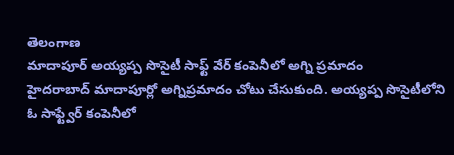తెలంగాణ
మాదాపూర్ అయ్యప్ప సొసైటీ సాఫ్ట్ వేర్ కంపెనీలో అగ్ని ప్రమాదం
హైదరాబాద్ మాదాపూర్లో అగ్నిప్రమాదం చోటు చేసుకుంది. అయ్యప్ప సొసైటీలోని ఓ సాఫ్ట్వేర్ కంపెనీలో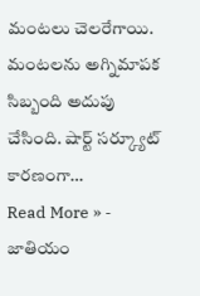మంటలు చెలరేగాయి. మంటలను అగ్నిమాపక సిబ్బంది అదుపు చేసింది. షార్ట్ సర్క్యూట్ కారణంగా…
Read More » -
జాతియం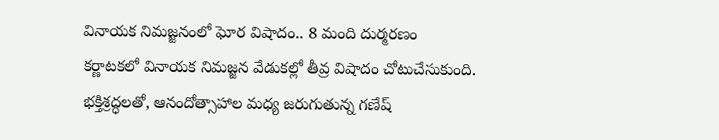వినాయక నిమజ్జనంలో ఘోర విషాదం.. 8 మంది దుర్మరణం
కర్ణాటకలో వినాయక నిమజ్జన వేడుకల్లో తీవ్ర విషాదం చోటుచేసుకుంది. భక్తిశ్రద్ధలతో, ఆనందోత్సాహాల మధ్య జరుగుతున్న గణేష్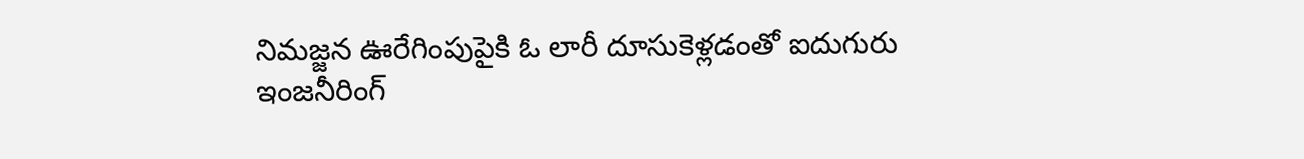నిమజ్జన ఊరేగింపుపైకి ఓ లారీ దూసుకెళ్లడంతో ఐదుగురు ఇంజనీరింగ్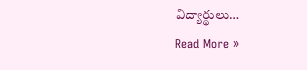విద్యార్థులు…
Read More »